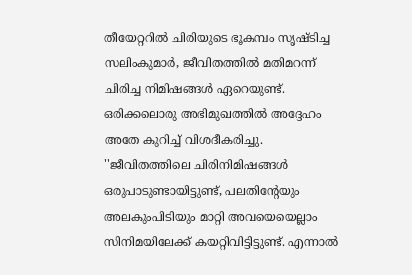തീയേറ്ററിൽ ചിരിയുടെ ഭൂകമ്പം സൃഷ്ടിച്ച സലിംകുമാർ, ജീവിതത്തിൽ മതിമറന്ന് ചിരിച്ച നിമിഷങ്ങൾ ഏറെയുണ്ട്. ഒരിക്കലൊരു അഭിമുഖത്തിൽ അദ്ദേഹം അതേ കുറിച്ച് വിശദീകരിച്ചു.
''ജീവിതത്തിലെ ചിരിനിമിഷങ്ങൾ ഒരുപാടുണ്ടായിട്ടുണ്ട്, പലതിന്റേയും അലകുംപിടിയും മാറ്റി അവയെയെല്ലാം സിനിമയിലേക്ക് കയറ്റിവിട്ടിട്ടുണ്ട്. എന്നാൽ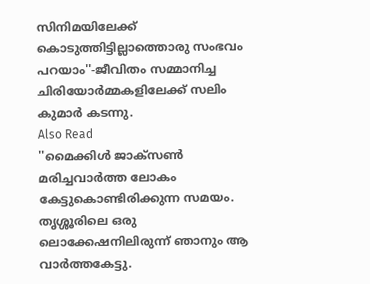സിനിമയിലേക്ക് കൊടുത്തിട്ടില്ലാത്തൊരു സംഭവം പറയാം''-ജീവിതം സമ്മാനിച്ച ചിരിയോർമ്മകളിലേക്ക് സലിം കുമാർ കടന്നു.
Also Read
''മൈക്കിൾ ജാക്സൺ മരിച്ചവാർത്ത ലോകം കേട്ടുകൊണ്ടിരിക്കുന്ന സമയം. തൃശ്ശൂരിലെ ഒരു ലൊക്കേഷനിലിരുന്ന് ഞാനും ആ വാർത്തകേട്ടു.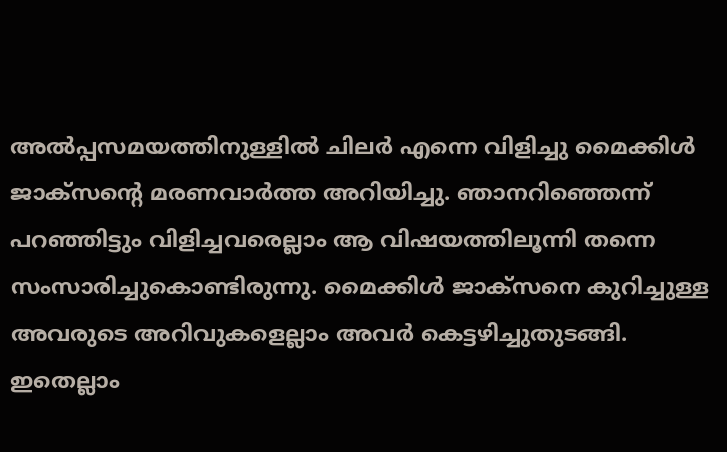അൽപ്പസമയത്തിനുള്ളിൽ ചിലർ എന്നെ വിളിച്ചു മൈക്കിൾ ജാക്സന്റെ മരണവാർത്ത അറിയിച്ചു. ഞാനറിഞ്ഞെന്ന് പറഞ്ഞിട്ടും വിളിച്ചവരെല്ലാം ആ വിഷയത്തിലൂന്നി തന്നെ സംസാരിച്ചുകൊണ്ടിരുന്നു. മൈക്കിൾ ജാക്സനെ കുറിച്ചുള്ള അവരുടെ അറിവുകളെല്ലാം അവർ കെട്ടഴിച്ചുതുടങ്ങി. ഇതെല്ലാം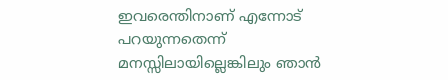ഇവരെന്തിനാണ് എന്നോട് പറയുന്നതെന്ന് മനസ്സിലായില്ലെങ്കിലും ഞാൻ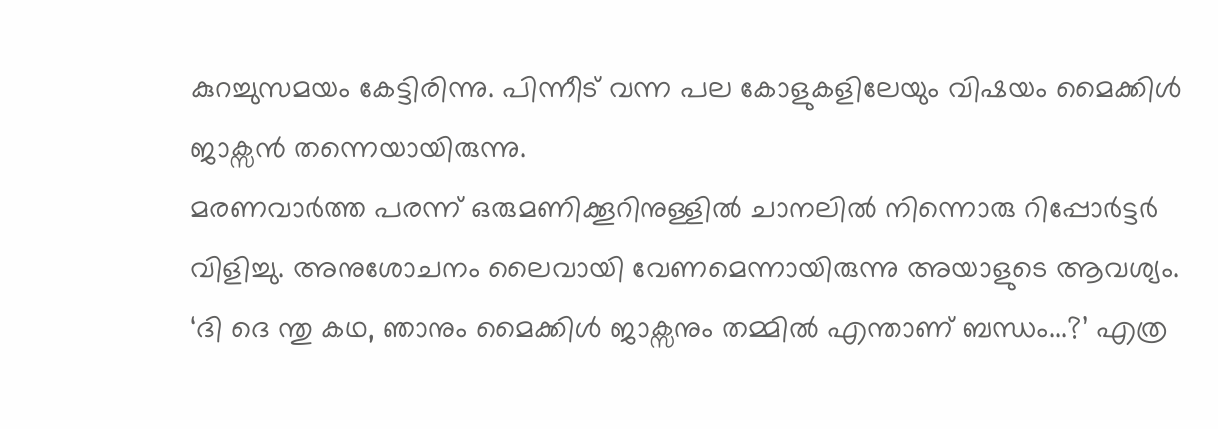കുറച്ചുസമയം കേട്ടിരിന്നു. പിന്നീട് വന്ന പല കോളുകളിലേയും വിഷയം മൈക്കിൾ ജാക്സൻ തന്നെയായിരുന്നു.
മരണവാർത്ത പരന്ന് ഒരുമണിക്കൂറിനുള്ളിൽ ചാനലിൽ നിന്നൊരു റിപ്പോർട്ടർ വിളിച്ചു. അനുശോചനം ലൈവായി വേണമെന്നായിരുന്നു അയാളുടെ ആവശ്യം.
‘ദി ദെ ന്തു കഥ, ഞാനും മൈക്കിൾ ജാക്സനും തമ്മിൽ എന്താണ് ബന്ധം...?’ എത്ര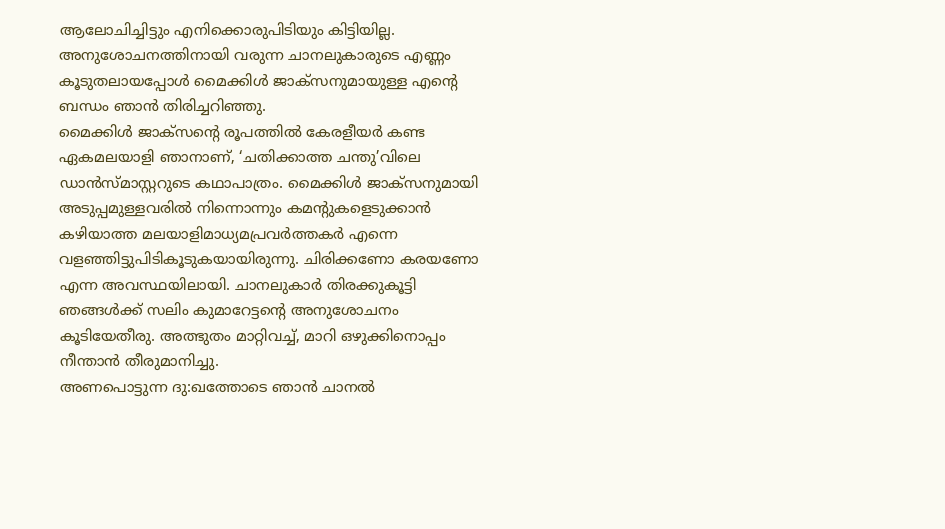ആലോചിച്ചിട്ടും എനിക്കൊരുപിടിയും കിട്ടിയില്ല. അനുശോചനത്തിനായി വരുന്ന ചാനലുകാരുടെ എണ്ണം കൂടുതലായപ്പോൾ മൈക്കിൾ ജാക്സനുമായുള്ള എന്റെ ബന്ധം ഞാൻ തിരിച്ചറിഞ്ഞു.
മൈക്കിൾ ജാക്സന്റെ രൂപത്തിൽ കേരളീയർ കണ്ട ഏകമലയാളി ഞാനാണ്, ‘ചതിക്കാത്ത ചന്തു’വിലെ ഡാൻസ്മാസ്റ്ററുടെ കഥാപാത്രം. മൈക്കിൾ ജാക്സനുമായി അടുപ്പമുള്ളവരിൽ നിന്നൊന്നും കമന്റുകളെടുക്കാൻ കഴിയാത്ത മലയാളിമാധ്യമപ്രവർത്തകർ എന്നെ വളഞ്ഞിട്ടുപിടികൂടുകയായിരുന്നു. ചിരിക്കണോ കരയണോ എന്ന അവസ്ഥയിലായി. ചാനലുകാർ തിരക്കുകൂട്ടി ഞങ്ങൾക്ക് സലിം കുമാറേട്ടന്റെ അനുശോചനം കൂടിയേതീരു. അത്ഭുതം മാറ്റിവച്ച്, മാറി ഒഴുക്കിനൊപ്പം നീന്താൻ തീരുമാനിച്ചു.
അണപൊട്ടുന്ന ദു:ഖത്തോടെ ഞാൻ ചാനൽ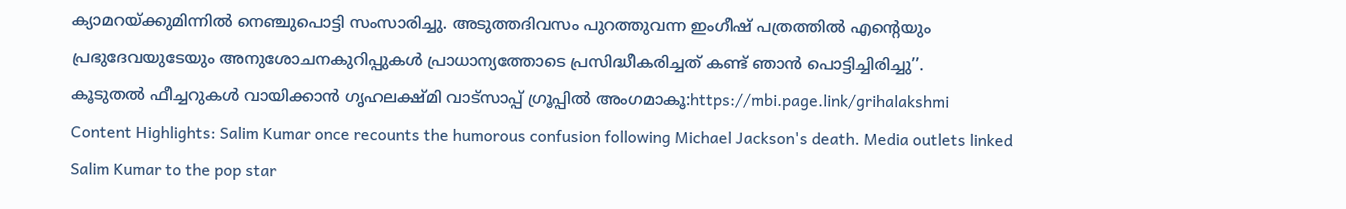ക്യാമറയ്ക്കുമിന്നിൽ നെഞ്ചുപൊട്ടി സംസാരിച്ചു. അടുത്തദിവസം പുറത്തുവന്ന ഇംഗീഷ് പത്രത്തിൽ എന്റെയും പ്രഭുദേവയുടേയും അനുശോചനകുറിപ്പുകൾ പ്രാധാന്യത്തോടെ പ്രസിദ്ധീകരിച്ചത് കണ്ട് ഞാൻ പൊട്ടിച്ചിരിച്ചു’’.
കൂടുതൽ ഫീച്ചറുകൾ വായിക്കാൻ ഗൃഹലക്ഷ്മി വാട്സാപ്പ് ഗ്രൂപ്പിൽ അംഗമാകൂ:https://mbi.page.link/grihalakshmi
Content Highlights: Salim Kumar once recounts the humorous confusion following Michael Jackson's death. Media outlets linked Salim Kumar to the pop star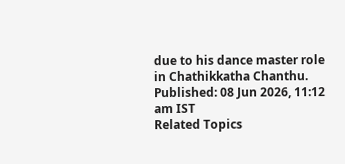due to his dance master role in Chathikkatha Chanthu.
Published: 08 Jun 2026, 11:12 am IST
Related Topics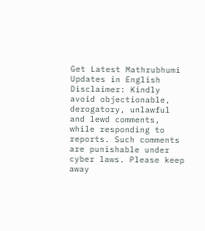Get Latest Mathrubhumi Updates in English
Disclaimer: Kindly avoid objectionable, derogatory, unlawful and lewd comments, while responding to reports. Such comments are punishable under cyber laws. Please keep away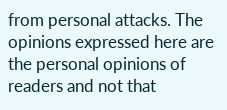from personal attacks. The opinions expressed here are the personal opinions of readers and not that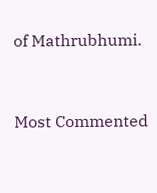of Mathrubhumi.


Most Commented